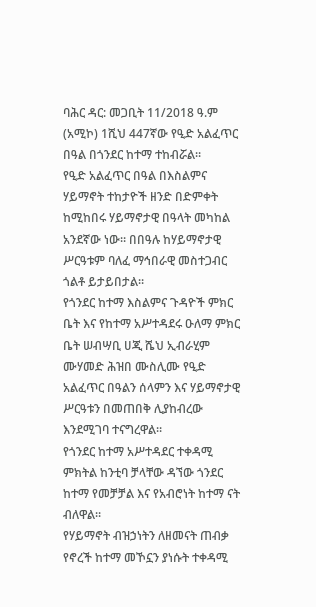ባሕር ዳር: መጋቢት 11/2018 ዓ.ም (አሚኮ) 1ሺህ 447ኛው የዒድ አልፈጥር በዓል በጎንደር ከተማ ተከብሯል።
የዒድ አልፈጥር በዓል በእስልምና ሃይማኖት ተከታዮች ዘንድ በድምቀት ከሚከበሩ ሃይማኖታዊ በዓላት መካከል አንደኛው ነው። በበዓሉ ከሃይማኖታዊ ሥርዓቱም ባለፈ ማኅበራዊ መስተጋብር ጎልቶ ይታይበታል።
የጎንደር ከተማ እስልምና ጉዳዮች ምክር ቤት እና የከተማ አሥተዳደሩ ዑለማ ምክር ቤት ሠብሣቢ ሀጂ ሼህ ኢብራሂም ሙሃመድ ሕዝበ ሙስሊሙ የዒድ አልፈጥር በዓልን ሰላምን እና ሃይማኖታዊ ሥርዓቱን በመጠበቅ ሊያከብረው እንደሚገባ ተናግረዋል።
የጎንደር ከተማ አሥተዳደር ተቀዳሚ ምክትል ከንቲባ ቻላቸው ዳኘው ጎንደር ከተማ የመቻቻል እና የአብሮነት ከተማ ናት ብለዋል።
የሃይማኖት ብዝኃነትን ለዘመናት ጠብቃ የኖረች ከተማ መኾኗን ያነሱት ተቀዳሚ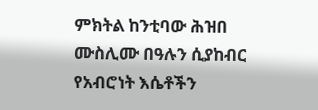ምክትል ከንቲባው ሕዝበ ሙስሊሙ በዓሉን ሲያከብር የአብሮነት እሴቶችን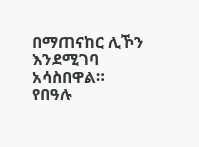በማጠናከር ሊኾን እንደሚገባ አሳስበዋል።
የበዓሉ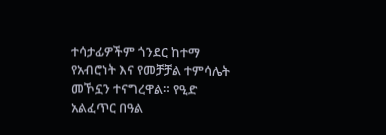ተሳታፊዎችም ጎንደር ከተማ የአብሮነት እና የመቻቻል ተምሳሌት መኾኗን ተናግረዋል። የዒድ አልፈጥር በዓል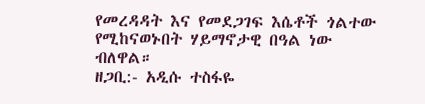የመረዳዳት እና የመደጋገፍ እሴቶች ጎልተው የሚከናወኑበት ሃይማኖታዊ በዓል ነው ብለዋል።
ዘጋቢ:- አዲሱ ተስፋዬ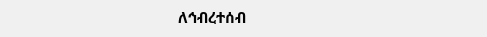ለኅብረተሰብ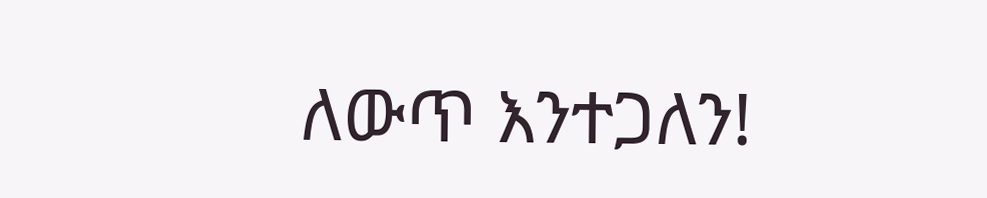ለውጥ እንተጋለን!